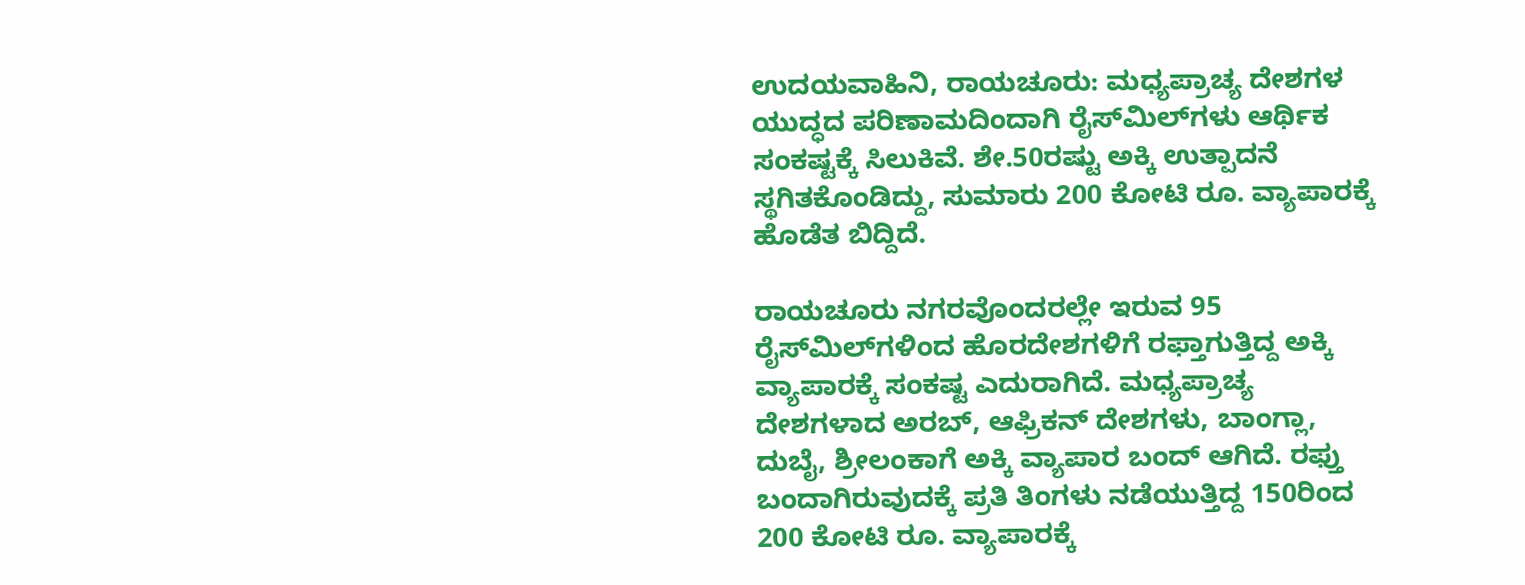ಉದಯವಾಹಿನಿ, ರಾಯಚೂರು: ಮಧ್ಯಪ್ರಾಚ್ಯ ದೇಶಗಳ ಯುದ್ಧದ ಪರಿಣಾಮದಿಂದಾಗಿ ರೈಸ್‌ಮಿಲ್‌ಗಳು ಆರ್ಥಿಕ ಸಂಕಷ್ಟಕ್ಕೆ ಸಿಲುಕಿವೆ. ಶೇ.50ರಷ್ಟು ಅಕ್ಕಿ ಉತ್ಪಾದನೆ ಸ್ಥಗಿತಕೊಂಡಿದ್ದು, ಸುಮಾರು 200 ಕೋಟಿ ರೂ. ವ್ಯಾಪಾರಕ್ಕೆ ಹೊಡೆತ ಬಿದ್ದಿದೆ.

ರಾಯಚೂರು ನಗರವೊಂದರಲ್ಲೇ ಇರುವ 95 ರೈಸ್‌ಮಿಲ್‌ಗಳಿಂದ ಹೊರದೇಶಗಳಿಗೆ ರಫ್ತಾಗುತ್ತಿದ್ದ ಅಕ್ಕಿ ವ್ಯಾಪಾರಕ್ಕೆ ಸಂಕಷ್ಟ ಎದುರಾಗಿದೆ. ಮಧ್ಯಪ್ರಾಚ್ಯ ದೇಶಗಳಾದ ಅರಬ್, ಆಫ್ರಿಕನ್ ದೇಶಗಳು, ಬಾಂಗ್ಲಾ, ದುಬೈ, ಶ್ರೀಲಂಕಾಗೆ ಅಕ್ಕಿ ವ್ಯಾಪಾರ ಬಂದ್ ಆಗಿದೆ. ರಫ್ತು ಬಂದಾಗಿರುವುದಕ್ಕೆ ಪ್ರತಿ ತಿಂಗಳು ನಡೆಯುತ್ತಿದ್ದ 150ರಿಂದ 200 ಕೋಟಿ ರೂ. ವ್ಯಾಪಾರಕ್ಕೆ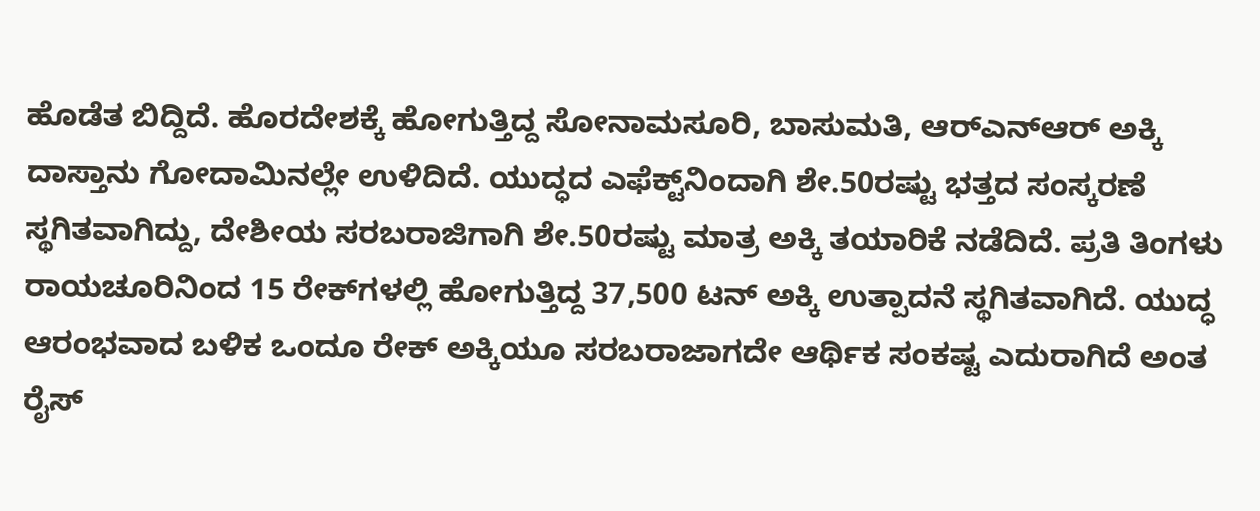ಹೊಡೆತ ಬಿದ್ದಿದೆ. ಹೊರದೇಶಕ್ಕೆ ಹೋಗುತ್ತಿದ್ದ ಸೋನಾಮಸೂರಿ, ಬಾಸುಮತಿ, ಆರ್‌ಎನ್‌ಆರ್ ಅಕ್ಕಿ ದಾಸ್ತಾನು ಗೋದಾಮಿನಲ್ಲೇ ಉಳಿದಿದೆ. ಯುದ್ಧದ ಎಫೆಕ್ಟ್‌ನಿಂದಾಗಿ ಶೇ.50ರಷ್ಟು ಭತ್ತದ ಸಂಸ್ಕರಣೆ ಸ್ಥಗಿತವಾಗಿದ್ದು, ದೇಶೀಯ ಸರಬರಾಜಿಗಾಗಿ ಶೇ.50ರಷ್ಟು ಮಾತ್ರ ಅಕ್ಕಿ ತಯಾರಿಕೆ ನಡೆದಿದೆ. ಪ್ರತಿ ತಿಂಗಳು ರಾಯಚೂರಿನಿಂದ 15 ರೇಕ್‌ಗಳಲ್ಲಿ ಹೋಗುತ್ತಿದ್ದ 37,500 ಟನ್ ಅಕ್ಕಿ ಉತ್ಪಾದನೆ ಸ್ಥಗಿತವಾಗಿದೆ. ಯುದ್ಧ ಆರಂಭವಾದ ಬಳಿಕ ಒಂದೂ ರೇಕ್ ಅಕ್ಕಿಯೂ ಸರಬರಾಜಾಗದೇ ಆರ್ಥಿಕ ಸಂಕಷ್ಟ ಎದುರಾಗಿದೆ ಅಂತ ರೈಸ್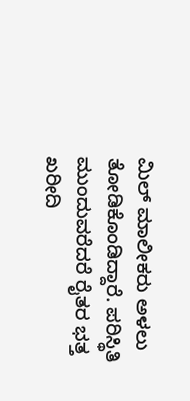ಮಿಲ್ ಮಾಲೀಕರು ಅಳಲು ತೋಡಿಕೊಂಡಿದ್ದಾರೆ. ಪರಿಸ್ಥಿತಿ ಮುಂದುವರೆದರೆ ರೈತರ ಭತ್ತ ಖರೀದಿ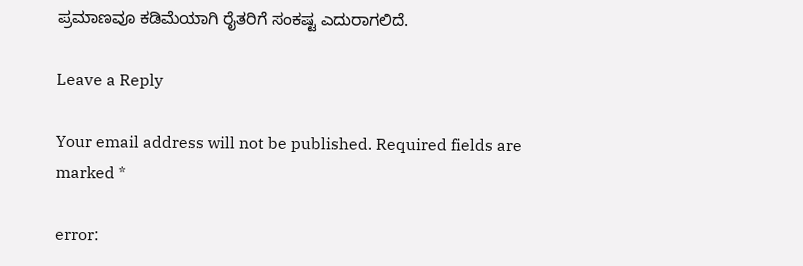ಪ್ರಮಾಣವೂ ಕಡಿಮೆಯಾಗಿ ರೈತರಿಗೆ ಸಂಕಷ್ಟ ಎದುರಾಗಲಿದೆ.

Leave a Reply

Your email address will not be published. Required fields are marked *

error: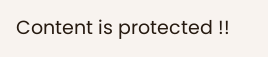Content is protected !!